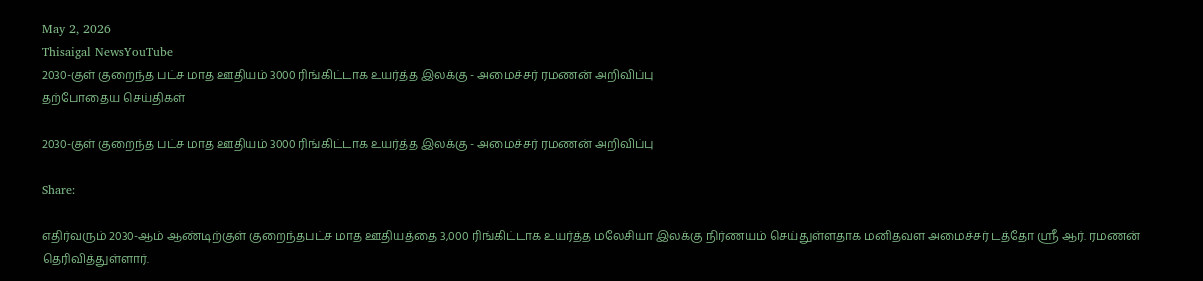May 2, 2026
Thisaigal NewsYouTube
2030-குள் குறைந்த பட்ச மாத ஊதியம் 3000 ரிங்கிட்டாக உயர்த்த இலக்கு - அமைச்சர் ரமணன் அறிவிப்பு
தற்போதைய செய்திகள்

2030-குள் குறைந்த பட்ச மாத ஊதியம் 3000 ரிங்கிட்டாக உயர்த்த இலக்கு - அமைச்சர் ரமணன் அறிவிப்பு

Share:

எதிர்வரும் 2030-ஆம் ஆண்டிற்குள் குறைந்தபட்ச மாத ஊதியத்தை 3,000 ரிங்கிட்டாக உயர்த்த மலேசியா இலக்கு நிர்ணயம் செய்துள்ளதாக மனிதவள அமைச்சர் டத்தோ ஸ்ரீ ஆர். ரமணன் தெரிவித்துள்ளார்.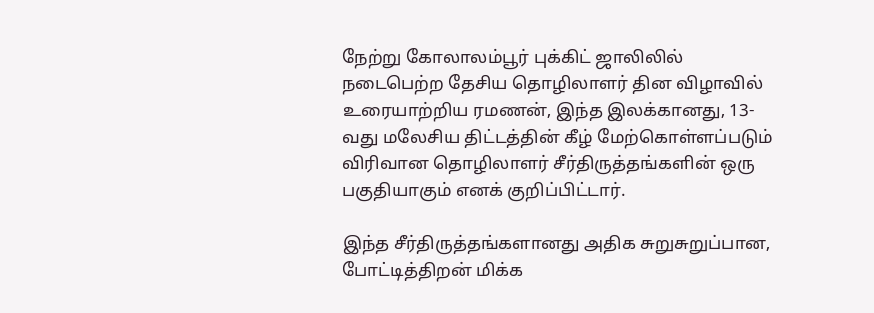நேற்று கோலாலம்பூர் புக்கிட் ஜாலிலில் நடைபெற்ற தேசிய தொழிலாளர் தின விழாவில் உரையாற்றிய ரமணன், இந்த இலக்கானது, 13-வது மலேசிய திட்டத்தின் கீழ் மேற்கொள்ளப்படும் விரிவான தொழிலாளர் சீர்திருத்தங்களின் ஒரு பகுதியாகும் எனக் குறிப்பிட்டார்.

இந்த சீர்திருத்தங்களானது அதிக சுறுசுறுப்பான, போட்டித்திறன் மிக்க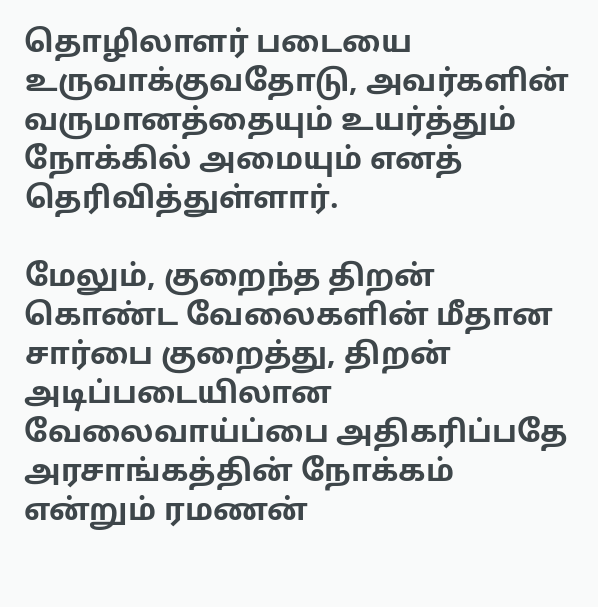தொழிலாளர் படையை உருவாக்குவதோடு, அவர்களின் வருமானத்தையும் உயர்த்தும் நோக்கில் அமையும் எனத் தெரிவித்துள்ளார்.

மேலும், குறைந்த திறன் கொண்ட வேலைகளின் மீதான சார்பை குறைத்து, திறன் அடிப்படையிலான வேலைவாய்ப்பை அதிகரிப்பதே அரசாங்கத்தின் நோக்கம் என்றும் ரமணன்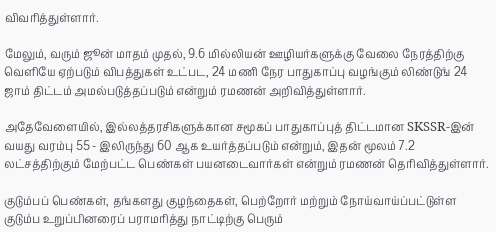விவரித்துள்ளார்.

மேலும், வரும் ஜூன் மாதம் முதல், 9.6 மில்லியன் ஊழியர்களுக்கு வேலை நேரத்திற்கு வெளியே ஏற்படும் விபத்துகள் உட்பட, 24 மணி நேர பாதுகாப்பு வழங்கும் லிண்டுங் 24 ஜாம் திட்டம் அமல்படுத்தப்படும் என்றும் ரமணன் அறிவித்துள்ளார்.

அதேவேளையில், இல்லத்தரசிகளுக்கான சமூகப் பாதுகாப்புத் திட்டமான SKSSR-இன் வயது வரம்பு 55 - இலிருந்து 60 ஆக உயர்த்தப்படும் என்றும், இதன் மூலம் 7.2 லட்சத்திற்கும் மேற்பட்ட பெண்கள் பயனடைவார்கள் என்றும் ரமணன் தெரிவித்துள்ளார்.

குடும்பப் பெண்கள், தங்களது குழந்தைகள், பெற்றோர் மற்றும் நோய்வாய்ப்பட்டுள்ள குடும்ப உறுப்பினரைப் பராமரித்து நாட்டிற்கு பெரும்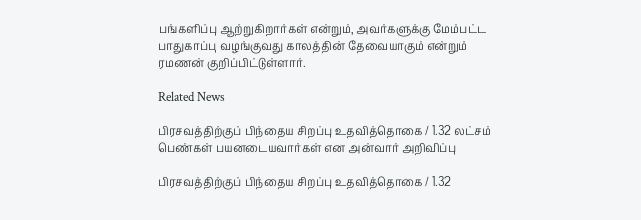பங்களிப்பு ஆற்றுகிறார்கள் என்றும், அவர்களுக்கு மேம்பட்ட பாதுகாப்பு வழங்குவது காலத்தின் தேவையாகும் என்றும் ரமணன் குறிப்பிட்டுள்ளார்.

Related News

பிரசவத்திற்குப் பிந்தைய சிறப்பு உதவித்தொகை / 1.32 லட்சம் பெண்கள் பயனடையவார்கள் என அன்வார் அறிவிப்பு

பிரசவத்திற்குப் பிந்தைய சிறப்பு உதவித்தொகை / 1.32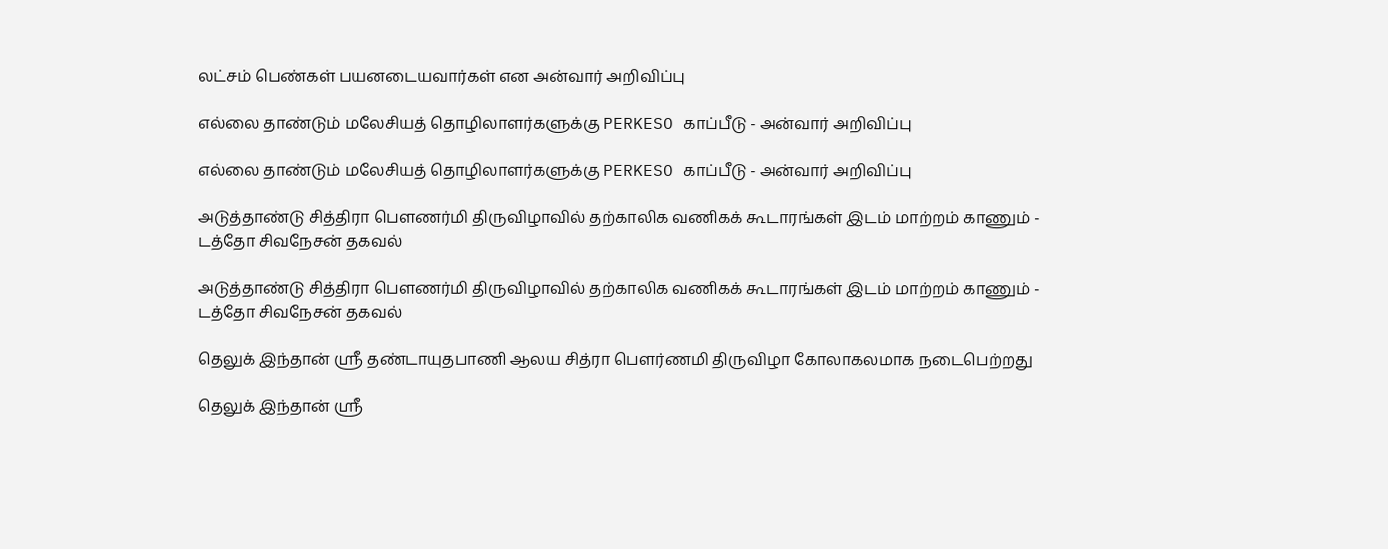லட்சம் பெண்கள் பயனடையவார்கள் என அன்வார் அறிவிப்பு

எல்லை தாண்டும் மலேசியத் தொழிலாளர்களுக்கு PERKESO காப்பீடு - அன்வார் அறிவிப்பு

எல்லை தாண்டும் மலேசியத் தொழிலாளர்களுக்கு PERKESO காப்பீடு - அன்வார் அறிவிப்பு

அடுத்தாண்டு சித்திரா பௌணர்மி திருவிழாவில் தற்காலிக வணிகக் கூடாரங்கள் இடம் மாற்றம் காணும் - டத்தோ சிவநேசன் தகவல்

அடுத்தாண்டு சித்திரா பௌணர்மி திருவிழாவில் தற்காலிக வணிகக் கூடாரங்கள் இடம் மாற்றம் காணும் - டத்தோ சிவநேசன் தகவல்

தெலுக் இந்தான் ஸ்ரீ தண்டாயுதபாணி ஆலய சித்ரா பௌர்ணமி திருவிழா கோலாகலமாக நடைபெற்றது

தெலுக் இந்தான் ஸ்ரீ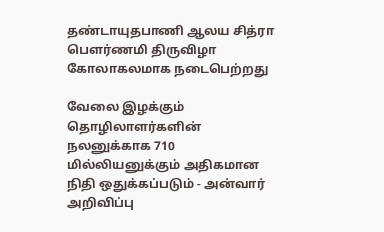தண்டாயுதபாணி ஆலய சித்ரா பௌர்ணமி திருவிழா கோலாகலமாக நடைபெற்றது

வேலை இழக்கும் தொழிலாளர்களின் நலனுக்காக 710 மில்லியனுக்கும் அதிகமான நிதி ஒதுக்கப்படும் - அன்வார் அறிவிப்பு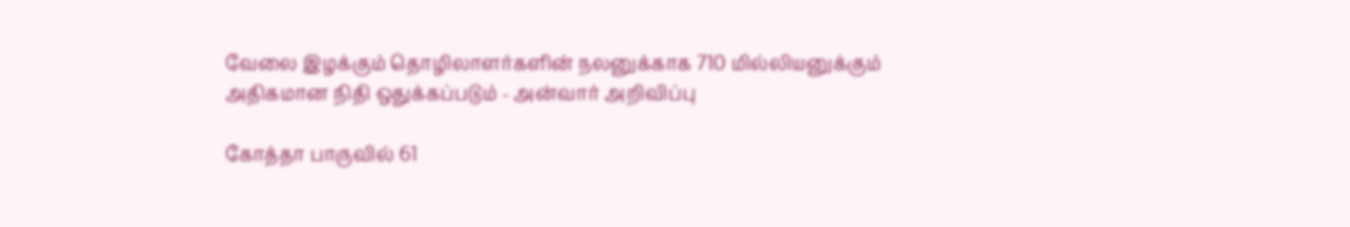வேலை இழக்கும் தொழிலாளர்களின் நலனுக்காக 710 மில்லியனுக்கும் அதிகமான நிதி ஒதுக்கப்படும் - அன்வார் அறிவிப்பு

கோத்தா பாருவில் 61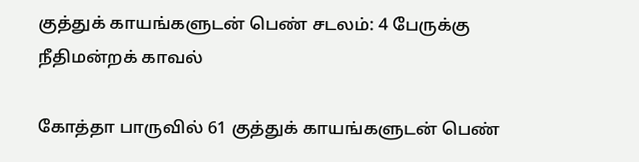குத்துக் காயங்களுடன் பெண் சடலம்: 4 பேருக்கு நீதிமன்றக் காவல்

கோத்தா பாருவில் 61 குத்துக் காயங்களுடன் பெண்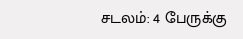சடலம்: 4 பேருக்கு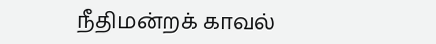நீதிமன்றக் காவல்